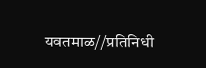यवतमाळ//प्रतिनिधी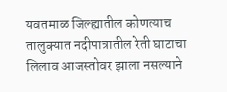यवतमाळ जिल्ह्यातील कोणत्याच तालुक्यात नदीपात्रातील रेती घाटाचा लिलाव आजस्तोवर झाला नसल्याने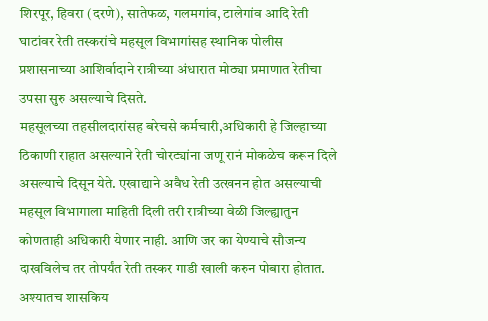शिरपूर, हिवरा (दरणे), सातेफळ, गलमगांव, टालेगांव आदि रेती घाटांवर रेती तस्करांचे महसूल विभागांसह स्थानिक पोलीस प्रशासनाच्या आशिर्वादाने रात्रीच्या अंधारात मोठ्या प्रमाणात रेतीचा उपसा सुरु असल्याचे दिसते.
महसूलच्या तहसीलदारांसह बरेचसे कर्मचारी,अधिकारी हे जिल्हाच्या ठिकाणी राहात असल्याने रेती चोरट्यांना जणू रानं मोकळेच करून दिले असल्याचे दिसून येते. एखाद्याने अवैध रेती उत्खनन होत असल्याची महसूल विभागाला माहिती दिली तरी रात्रीच्या वेळी जिल्ह्यातुन कोणताही अधिकारी येणार नाही. आणि जर का येण्याचे सौजन्य दाखविलेच तर तोपर्यंत रेती तस्कर गाडी खाली करुन पोबारा होतात. अश्यातच शासकिय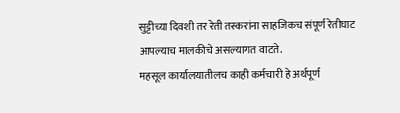सुट्टीच्या दिवशी तर रेती तस्करांना साहजिकच संपूर्ण रेतीघाट आपल्याच मालकीचे असल्यागत वाटते.
महसूल कार्यालयातीलच काही कर्मचारी हे अर्थपूर्ण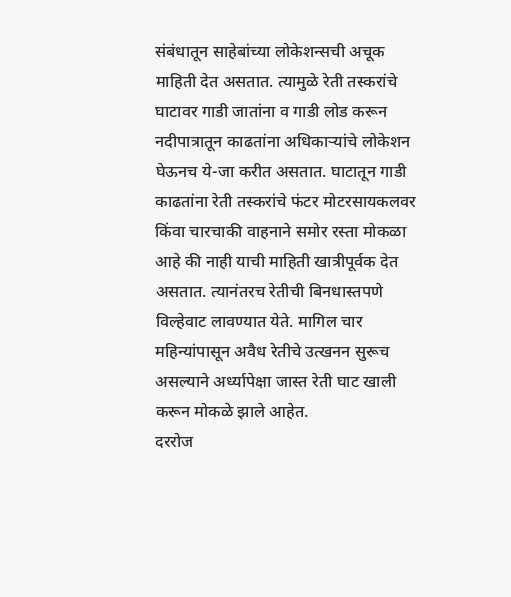संबंधातून साहेबांच्या लोकेशन्सची अचूक माहिती देत असतात. त्यामुळे रेती तस्करांचे घाटावर गाडी जातांना व गाडी लोड करून नदीपात्रातून काढतांना अधिकाऱ्यांचे लोकेशन घेऊनच ये-जा करीत असतात. घाटातून गाडी काढतांना रेती तस्करांचे फंटर मोटरसायकलवर किंवा चारचाकी वाहनाने समोर रस्ता मोकळा आहे की नाही याची माहिती खात्रीपूर्वक देत असतात. त्यानंतरच रेतीची बिनधास्तपणे विल्हेवाट लावण्यात येते. मागिल चार महिन्यांपासून अवैध रेतीचे उत्खनन सुरूच असल्याने अर्ध्यापेक्षा जास्त रेती घाट खाली करून मोकळे झाले आहेत.
दररोज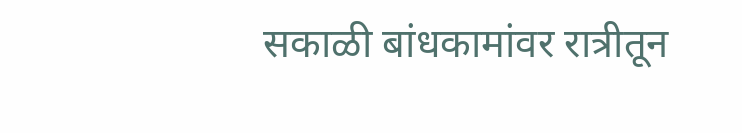सकाळी बांधकामांवर रात्रीतून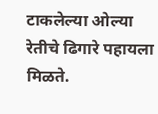टाकलेल्या ओल्या रेतीचे ढिगारे पहायला मिळते.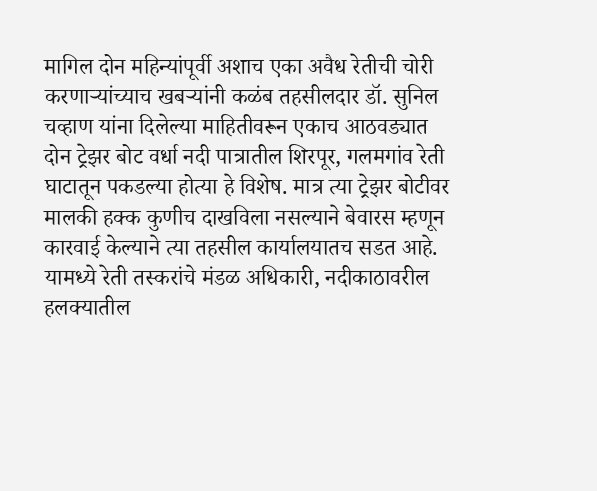मागिल दोन महिन्यांपूर्वी अशाच एका अवैध रेतीची चोरी करणाऱ्यांच्याच खबऱ्यांनी कळंब तहसीलदार डॉ. सुनिल चव्हाण यांना दिलेल्या माहितीवरून एकाच आठवड्यात दोन ट्रेझर बोट वर्धा नदी पात्रातील शिरपूर, गलमगांव रेती घाटातून पकडल्या होत्या हे विशेष. मात्र त्या ट्रेझर बोटीवर मालकी हक्क कुणीच दाखविला नसल्याने बेवारस म्हणून कारवाई केल्याने त्या तहसील कार्यालयातच सडत आहे.
यामध्ये रेती तस्करांचे मंडळ अधिकारी, नदीकाठावरील हलक्यातील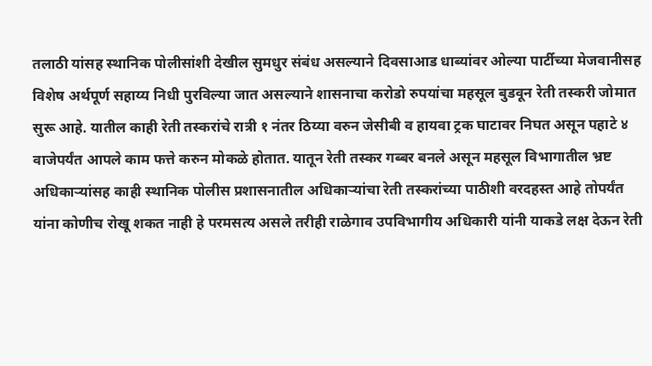तलाठी यांसह स्थानिक पोलीसांशी देखील सुमधुर संबंध असल्याने दिवसाआड धाब्यांवर ओल्या पार्टीच्या मेजवानीसह विशेष अर्थपूर्ण सहाय्य निधी पुरविल्या जात असल्याने शासनाचा करोडो रुपयांचा महसूल बुडवून रेती तस्करी जोमात सुरू आहे. यातील काही रेती तस्करांचे रात्री १ नंतर ठिय्या वरुन जेसीबी व हायवा ट्रक घाटावर निघत असून पहाटे ४ वाजेपर्यंत आपले काम फत्ते करुन मोकळे होतात. यातून रेती तस्कर गब्बर बनले असून महसूल विभागातील भ्रष्ट अधिकाऱ्यांसह काही स्थानिक पोलीस प्रशासनातील अधिकाऱ्यांचा रेती तस्करांच्या पाठीशी वरदहस्त आहे तोपर्यंत यांना कोणीच रोखू शकत नाही हे परमसत्य असले तरीही राळेगाव उपविभागीय अधिकारी यांनी याकडे लक्ष देऊन रेती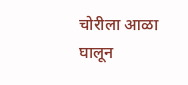चोरीला आळा घालून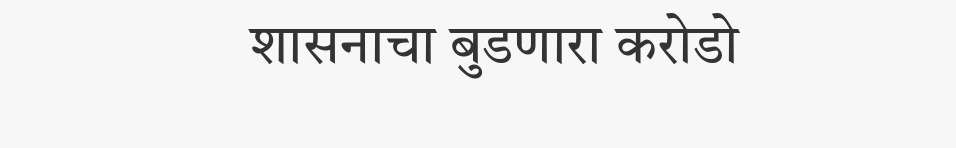शासनाचा बुडणारा करोडो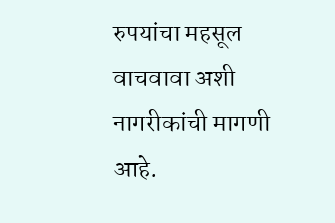रुपयांचा महसूल वाचवावा अशी नागरीकांची मागणी आहे.